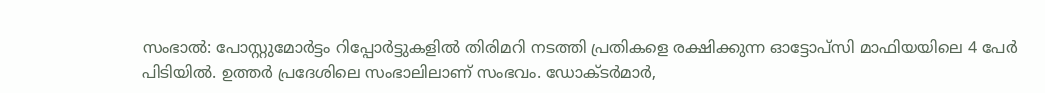സംഭാൽ: പോസ്റ്റുമോർട്ടം റിപ്പോർട്ടുകളിൽ തിരിമറി നടത്തി പ്രതികളെ രക്ഷിക്കുന്ന ഓട്ടോപ്സി മാഫിയയിലെ 4 പേർ പിടിയിൽ. ഉത്തർ പ്രദേശിലെ സംഭാലിലാണ് സംഭവം. ഡോക്ടർമാർ,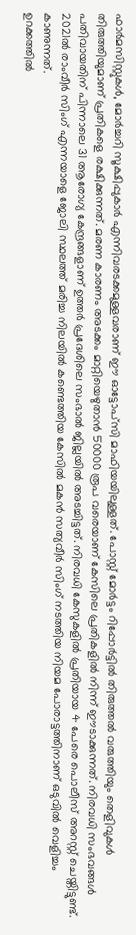ഫാർമസിസ്റ്റുകൾ, മോർച്ചറി സൂക്ഷിപ്പുകാർ എന്നിവരടക്കമുള്ളവരാണ് ഈ ഓട്ടോപ്സി മാഫിയയിലുള്ളത്. പോസ്റ്റ് മോർട്ടം റിപ്പോർട്ടിൽ തിരുത്തൽ വരുത്തിയും തെളിവുകൾ തിരുത്തിയുമാണ് പ്രതികളെ രക്ഷിക്കുന്നത്. മരണ കാരണം അടക്കം മാറ്റിയെഴുതാൻ 50000 രൂപ വരെയാണ് കേസിലെ പ്രതികളിൽ നിന്ന് ഈടാക്കുന്നത്. നിരവധി സംഭവങ്ങൾ പതിവായതിന് പിന്നാലെ 31 ആരോഗ്യ കേന്ദ്രങ്ങളാണ് ഉത്തർ പ്രദേശിലെ സംഭാൽ ജില്ലയിൽ അടച്ചിട്ടത്. നിരവധി കേസുകളിൽ പ്രതിയായ 4 പേരെ പൊലീസ് അറസ്റ്റ് ചെയ്തിട്ടുണ്ട്. 2021ൽ രാംവീർ സിംഗ് എന്നയാളെ ജോലി സ്ഥലത്ത് മരിച്ച നിലയിൽ കണ്ടെത്തിയ കേസിൽ മകൻ സത്യവീർ സിംഗ് നടത്തിയ നിയമ പോരാട്ടത്തിനാണ് ഒടുവിൽ വെളിച്ചം കാണുന്നത്.
ഉറക്കത്തിൽ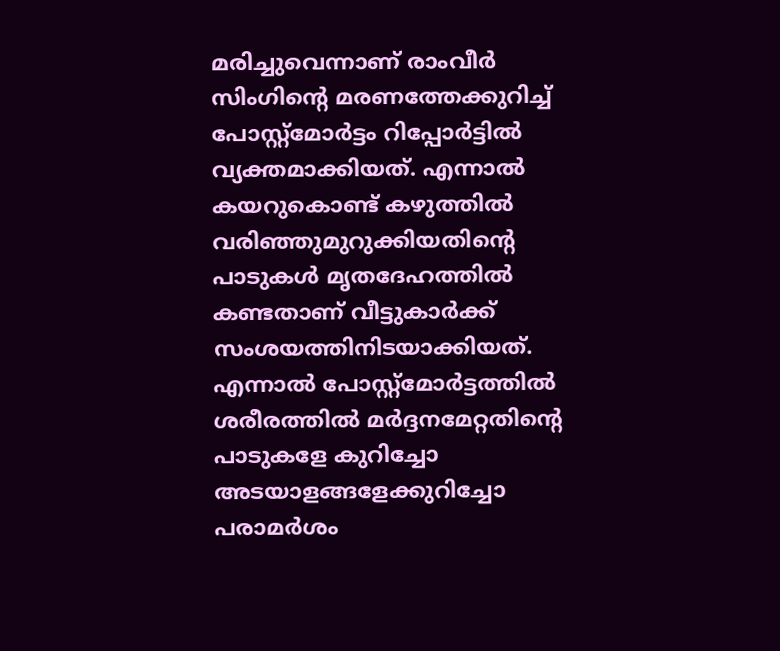മരിച്ചുവെന്നാണ് രാംവീർ സിംഗിന്റെ മരണത്തേക്കുറിച്ച് പോസ്റ്റ്മോർട്ടം റിപ്പോർട്ടിൽ വ്യക്തമാക്കിയത്. എന്നാൽ കയറുകൊണ്ട് കഴുത്തിൽ വരിഞ്ഞുമുറുക്കിയതിന്റെ പാടുകൾ മൃതദേഹത്തിൽ കണ്ടതാണ് വീട്ടുകാർക്ക് സംശയത്തിനിടയാക്കിയത്. എന്നാൽ പോസ്റ്റ്മോർട്ടത്തിൽ ശരീരത്തിൽ മർദ്ദനമേറ്റതിന്റെ പാടുകളേ കുറിച്ചോ അടയാളങ്ങളേക്കുറിച്ചോ പരാമർശം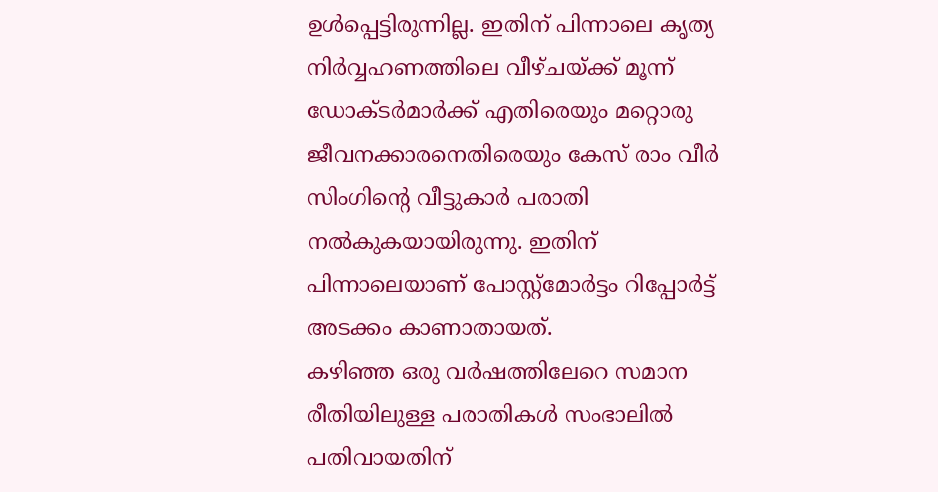ഉൾപ്പെട്ടിരുന്നില്ല. ഇതിന് പിന്നാലെ കൃത്യ നിർവ്വഹണത്തിലെ വീഴ്ചയ്ക്ക് മൂന്ന് ഡോക്ടർമാർക്ക് എതിരെയും മറ്റൊരു ജീവനക്കാരനെതിരെയും കേസ് രാം വീർ സിംഗിന്റെ വീട്ടുകാർ പരാതി നൽകുകയായിരുന്നു. ഇതിന് പിന്നാലെയാണ് പോസ്റ്റ്മോർട്ടം റിപ്പോർട്ട് അടക്കം കാണാതായത്.
കഴിഞ്ഞ ഒരു വർഷത്തിലേറെ സമാന രീതിയിലുള്ള പരാതികൾ സംഭാലിൽ പതിവായതിന്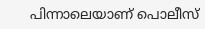പിന്നാലെയാണ് പൊലീസ്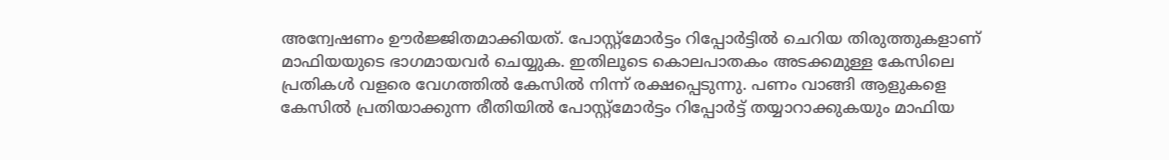അന്വേഷണം ഊർജ്ജിതമാക്കിയത്. പോസ്റ്റ്മോർട്ടം റിപ്പോർട്ടിൽ ചെറിയ തിരുത്തുകളാണ് മാഫിയയുടെ ഭാഗമായവർ ചെയ്യുക. ഇതിലൂടെ കൊലപാതകം അടക്കമുള്ള കേസിലെ പ്രതികൾ വളരെ വേഗത്തിൽ കേസിൽ നിന്ന് രക്ഷപ്പെടുന്നു. പണം വാങ്ങി ആളുകളെ കേസിൽ പ്രതിയാക്കുന്ന രീതിയിൽ പോസ്റ്റ്മോർട്ടം റിപ്പോർട്ട് തയ്യാറാക്കുകയും മാഫിയ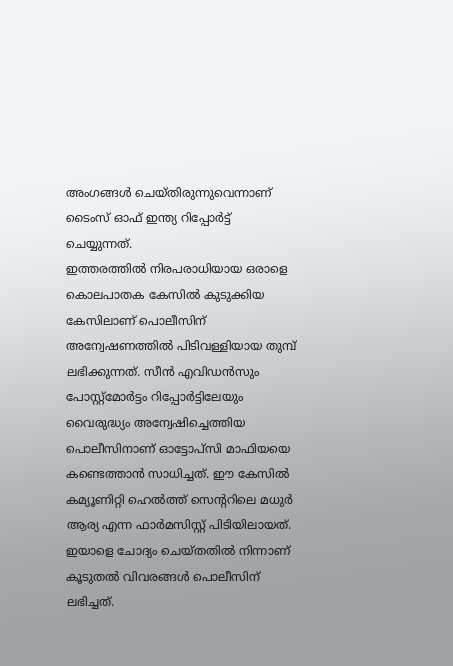അംഗങ്ങൾ ചെയ്തിരുന്നുവെന്നാണ് ടൈംസ് ഓഫ് ഇന്ത്യ റിപ്പോർട്ട് ചെയ്യുന്നത്.
ഇത്തരത്തിൽ നിരപരാധിയായ ഒരാളെ കൊലപാതക കേസിൽ കുടുക്കിയ കേസിലാണ് പൊലീസിന് അന്വേഷണത്തിൽ പിടിവള്ളിയായ തുമ്പ് ലഭിക്കുന്നത്. സീൻ എവിഡൻസും പോസ്റ്റ്മോർട്ടം റിപ്പോർട്ടിലേയും വൈരുദ്ധ്യം അന്വേഷിച്ചെത്തിയ പൊലീസിനാണ് ഓട്ടോപ്സി മാഫിയയെ കണ്ടെത്താൻ സാധിച്ചത്. ഈ കേസിൽ കമ്യൂണിറ്റി ഹെൽത്ത് സെന്ററിലെ മധുർ ആര്യ എന്ന ഫാർമസിസ്റ്റ് പിടിയിലായത്. ഇയാളെ ചോദ്യം ചെയ്തതിൽ നിന്നാണ് കൂടുതൽ വിവരങ്ങൾ പൊലീസിന് ലഭിച്ചത്.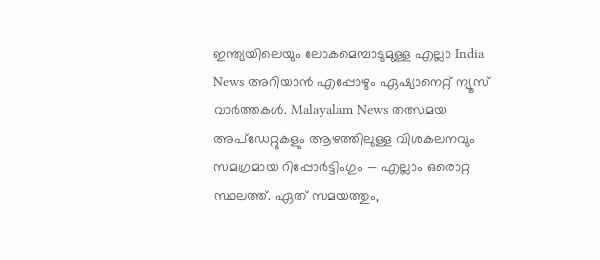ഇന്ത്യയിലെയും ലോകമെമ്പാടുമുള്ള എല്ലാ India News അറിയാൻ എപ്പോഴും ഏഷ്യാനെറ്റ് ന്യൂസ് വാർത്തകൾ. Malayalam News തത്സമയ അപ്ഡേറ്റുകളും ആഴത്തിലുള്ള വിശകലനവും സമഗ്രമായ റിപ്പോർട്ടിംഗും — എല്ലാം ഒരൊറ്റ സ്ഥലത്ത്. ഏത് സമയത്തും,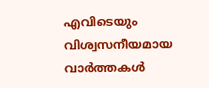എവിടെയും വിശ്വസനീയമായ വാർത്തകൾ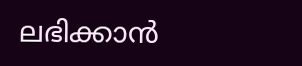ലഭിക്കാൻ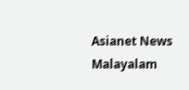Asianet News Malayalam